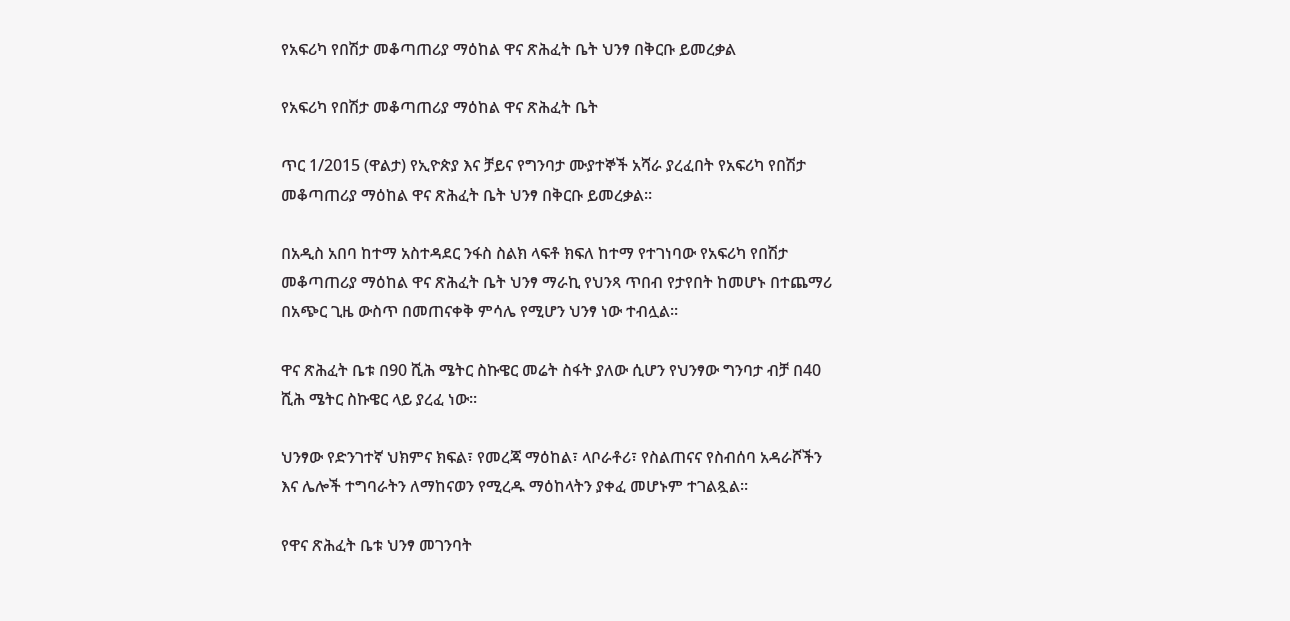የአፍሪካ የበሽታ መቆጣጠሪያ ማዕከል ዋና ጽሕፈት ቤት ህንፃ በቅርቡ ይመረቃል

የአፍሪካ የበሽታ መቆጣጠሪያ ማዕከል ዋና ጽሕፈት ቤት

ጥር 1/2015 (ዋልታ) የኢዮጵያ እና ቻይና የግንባታ ሙያተኞች አሻራ ያረፈበት የአፍሪካ የበሽታ መቆጣጠሪያ ማዕከል ዋና ጽሕፈት ቤት ህንፃ በቅርቡ ይመረቃል፡፡

በአዲስ አበባ ከተማ አስተዳደር ንፋስ ስልክ ላፍቶ ክፍለ ከተማ የተገነባው የአፍሪካ የበሽታ መቆጣጠሪያ ማዕከል ዋና ጽሕፈት ቤት ህንፃ ማራኪ የህንጻ ጥበብ የታየበት ከመሆኑ በተጨማሪ በአጭር ጊዜ ውስጥ በመጠናቀቅ ምሳሌ የሚሆን ህንፃ ነው ተብሏል፡፡

ዋና ጽሕፈት ቤቱ በ90 ሺሕ ሜትር ስኩዌር መሬት ስፋት ያለው ሲሆን የህንፃው ግንባታ ብቻ በ40 ሺሕ ሜትር ስኩዌር ላይ ያረፈ ነው፡፡

ህንፃው የድንገተኛ ህክምና ክፍል፣ የመረጃ ማዕከል፣ ላቦራቶሪ፣ የስልጠናና የስብሰባ አዳራሾችን እና ሌሎች ተግባራትን ለማከናወን የሚረዱ ማዕከላትን ያቀፈ መሆኑም ተገልጿል፡፡

የዋና ጽሕፈት ቤቱ ህንፃ መገንባት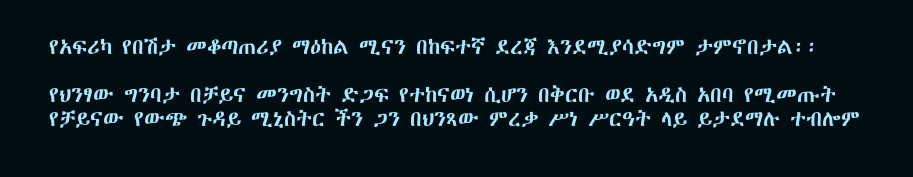የአፍሪካ የበሽታ መቆጣጠሪያ ማዕከል ሚናን በከፍተኛ ደረጃ እንደሚያሳድግም ታምኖበታል፡፡

የህንፃው ግንባታ በቻይና መንግስት ድጋፍ የተከናወነ ሲሆን በቅርቡ ወደ አዲስ አበባ የሚመጡት የቻይናው የውጭ ጉዳይ ሚኒስትር ችን ጋን በህንጻው ምረቃ ሥነ ሥርዓት ላይ ይታደማሉ ተብሎም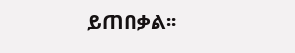ይጠበቃል፡፡